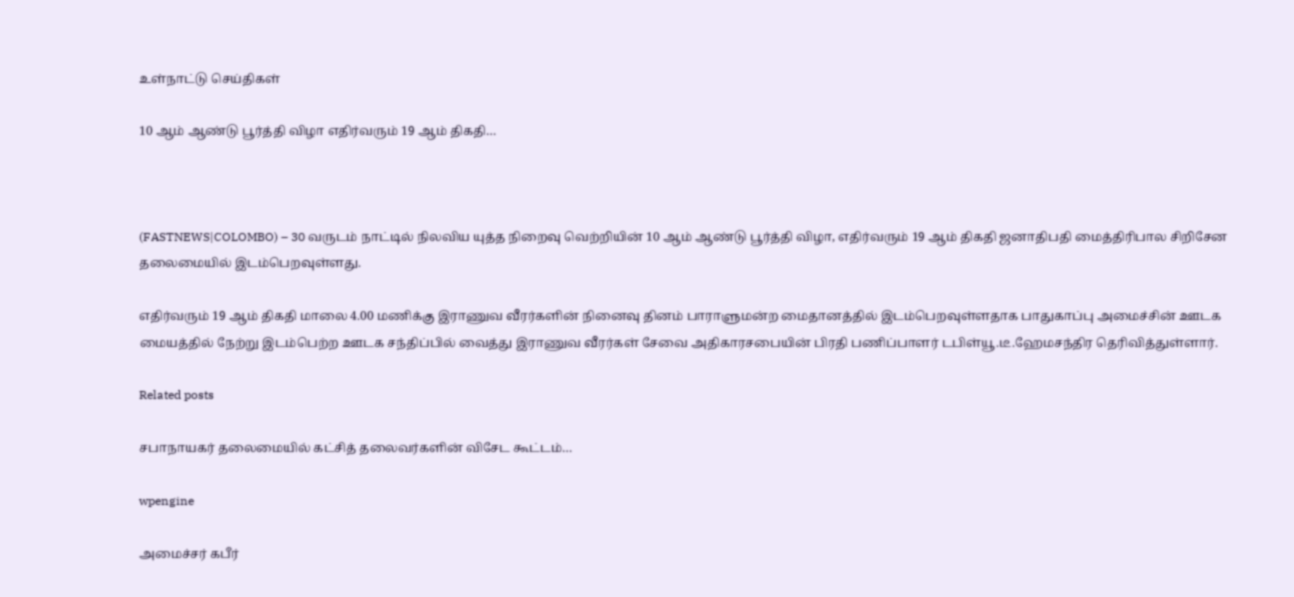உள்நாட்டு செய்திகள்

10 ஆம் ஆண்டு பூர்த்தி விழா எதிர்வரும் 19 ஆம் திகதி…



(FASTNEWS|COLOMBO) – 30 வருடம் நாட்டில் நிலவிய யுத்த நிறைவு வெற்றியின் 10 ஆம் ஆண்டு பூர்த்தி விழா, எதிர்வரும் 19 ஆம் திகதி ஜனாதிபதி மைத்திரிபால சிறிசேன தலைமையில் இடம்பெறவுள்ளது.

எதிர்வரும் 19 ஆம் திகதி மாலை 4.00 மணிக்கு இராணுவ வீரர்களின் நினைவு தினம் பாராளுமன்ற மைதானத்தில் இடம்பெறவுள்ளதாக பாதுகாப்பு அமைச்சின் ஊடக மையத்தில் நேற்று இடம்பெற்ற ஊடக சந்திப்பில் வைத்து இராணுவ வீரர்கள் சேவை அதிகாரசபையின் பிரதி பணிப்பாளர் டபிள்யூ.டீ.ஹேமசந்திர தெரிவித்துள்ளார்.

Related posts

சபாநாயகர் தலைமையில் கட்சித் தலைவர்களின் விசேட கூட்டம்…

wpengine

அமைச்சர் கபீர்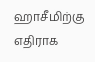ஹாசீமிற்கு எதிராக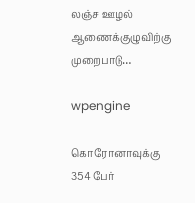லஞ்ச ஊழல் ஆணைக்குழுவிற்கு முறைபாடு…

wpengine

கொரோனாவுக்கு 354 பேர்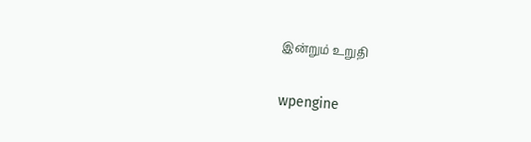இன்றும் உறுதி

wpengine